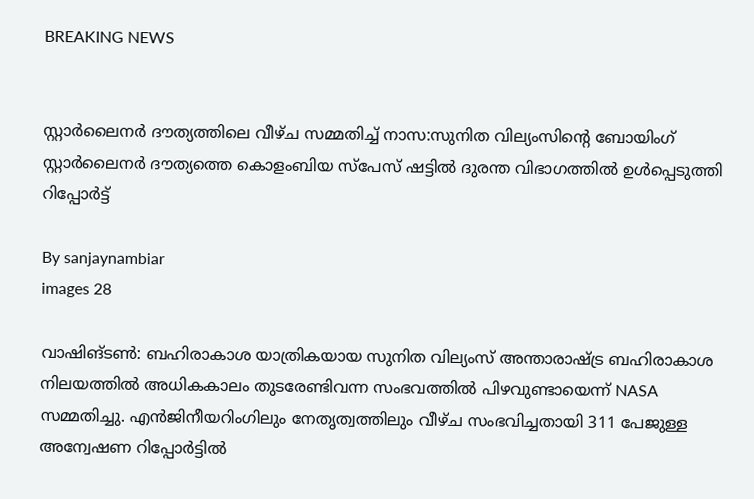BREAKING NEWS


സ്റ്റാർലൈനർ ദൗത്യത്തിലെ വീഴ്ച സമ്മതിച്ച് നാസ:സുനിത വില്യംസിന്റെ ബോയിംഗ് സ്റ്റാർലൈനർ ദൗത്യത്തെ കൊളംബിയ സ്‌പേസ് ഷട്ടിൽ ദുരന്ത വിഭാഗത്തിൽ ഉൾപ്പെടുത്തി റിപ്പോർട്ട്

By sanjaynambiar
images 28

വാഷിങ്ടൺ: ബഹിരാകാശ യാത്രികയായ സുനിത വില്യംസ് അന്താരാഷ്ട്ര ബഹിരാകാശ നിലയത്തിൽ അധികകാലം തുടരേണ്ടിവന്ന സംഭവത്തിൽ പിഴവുണ്ടായെന്ന് NASA സമ്മതിച്ചു. എൻജിനീയറിംഗിലും നേതൃത്വത്തിലും വീഴ്ച സംഭവിച്ചതായി 311 പേജുള്ള അന്വേഷണ റിപ്പോർട്ടിൽ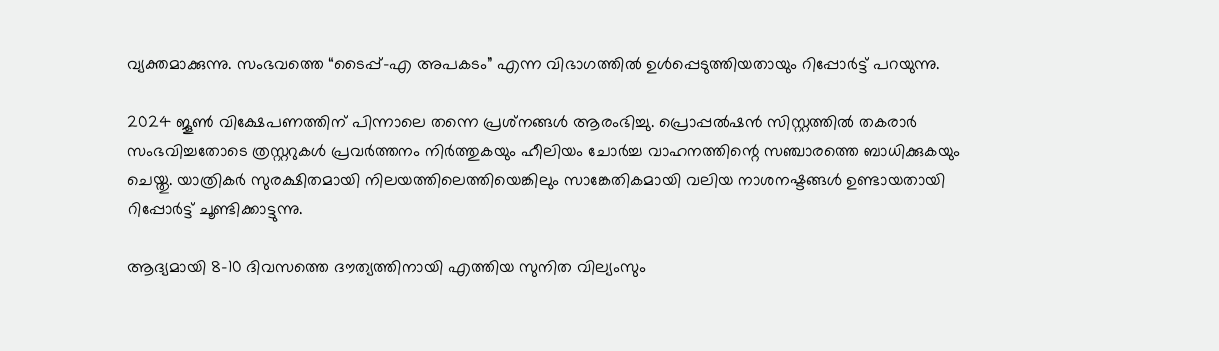വ്യക്തമാക്കുന്നു. സംഭവത്തെ “ടൈപ്പ്-എ അപകടം” എന്ന വിഭാഗത്തിൽ ഉൾപ്പെടുത്തിയതായും റിപ്പോർട്ട് പറയുന്നു.

2024 ജൂൺ വിക്ഷേപണത്തിന് പിന്നാലെ തന്നെ പ്രശ്‌നങ്ങൾ ആരംഭിച്ചു. പ്രൊപ്പൽഷൻ സിസ്റ്റത്തിൽ തകരാർ സംഭവിച്ചതോടെ ത്രസ്റ്ററുകൾ പ്രവർത്തനം നിർത്തുകയും ഹീലിയം ചോർച്ച വാഹനത്തിന്റെ സഞ്ചാരത്തെ ബാധിക്കുകയും ചെയ്തു. യാത്രികർ സുരക്ഷിതമായി നിലയത്തിലെത്തിയെങ്കിലും സാങ്കേതികമായി വലിയ നാശനഷ്ടങ്ങൾ ഉണ്ടായതായി റിപ്പോർട്ട് ചൂണ്ടിക്കാട്ടുന്നു.

ആദ്യമായി 8–10 ദിവസത്തെ ദൗത്യത്തിനായി എത്തിയ സുനിത വില്യംസും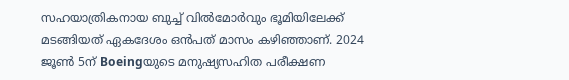സഹയാത്രികനായ ബുച്ച് വിൽമോർവും ഭൂമിയിലേക്ക് മടങ്ങിയത് ഏകദേശം ഒൻപത് മാസം കഴിഞ്ഞാണ്. 2024 ജൂൺ 5ന് Boeingയുടെ മനുഷ്യസഹിത പരീക്ഷണ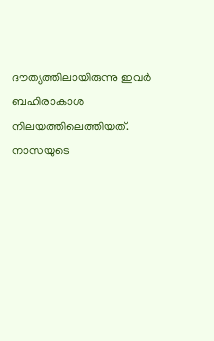ദൗത്യത്തിലായിരുന്നു ഇവർ ബഹിരാകാശ നിലയത്തിലെത്തിയത്. നാസയുടെ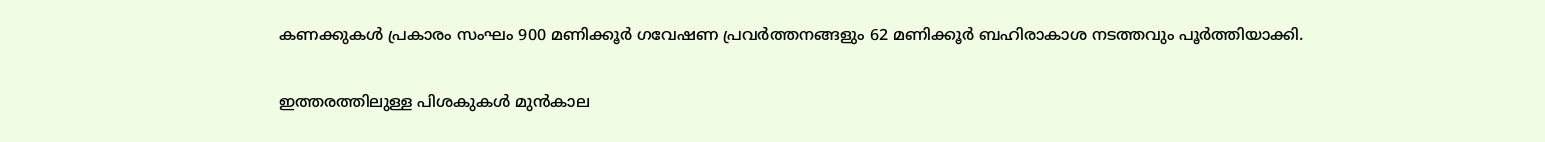കണക്കുകൾ പ്രകാരം സംഘം 900 മണിക്കൂർ ഗവേഷണ പ്രവർത്തനങ്ങളും 62 മണിക്കൂർ ബഹിരാകാശ നടത്തവും പൂർത്തിയാക്കി.

ഇത്തരത്തിലുള്ള പിശകുകൾ മുൻകാല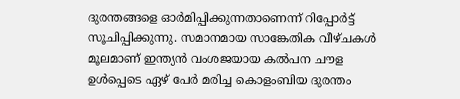ദുരന്തങ്ങളെ ഓർമിപ്പിക്കുന്നതാണെന്ന് റിപ്പോർട്ട് സൂചിപ്പിക്കുന്നു. സമാനമായ സാങ്കേതിക വീഴ്ചകൾ മൂലമാണ് ഇന്ത്യൻ വംശജയായ കൽപന ചൗള ഉൾപ്പെടെ ഏഴ് പേർ മരിച്ച കൊളംബിയ ദുരന്തം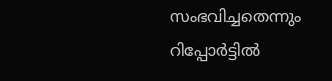സംഭവിച്ചതെന്നും റിപ്പോർട്ടിൽ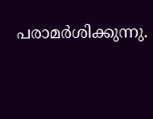പരാമർശിക്കുന്നു.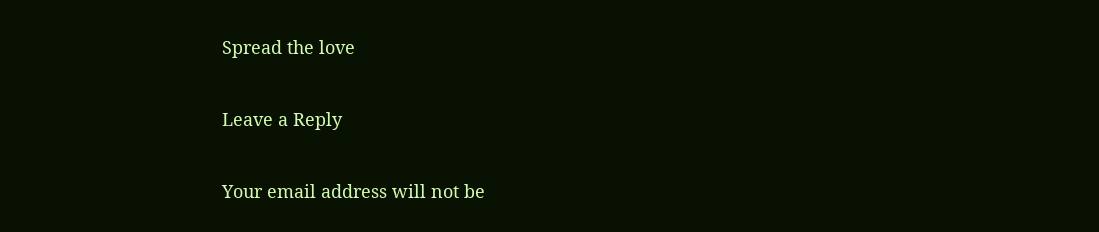Spread the love

Leave a Reply

Your email address will not be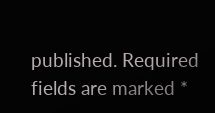published. Required fields are marked *